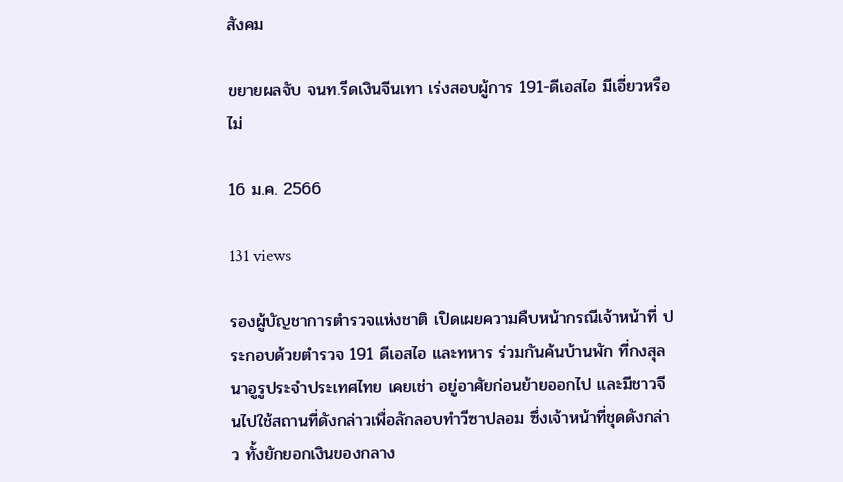สังคม

ขยายผลจับ จนท.รีดเงินจีนเทา เร่งสอบผู้การ 191-ดีเอสไอ มีเอี่ยวหรือไม่

16 ม.ค. 2566

131 views

รองผู้บัญชาการตำรวจแห่งชาติ เปิดเผยความคืบหน้ากรณีเจ้าหน้าที่ ประกอบด้วยตำรวจ 191 ดีเอสไอ และทหาร ร่วมกันค้นบ้านพัก ที่กงสุลนาอูรูประจำประเทศไทย เคยเช่า อยู่อาศัยก่อนย้ายออกไป และมีชาวจีนไปใช้สถานที่ดังกล่าวเพื่อลักลอบทำวีซาปลอม ซึ่งเจ้าหน้าที่ชุดดังกล่าว ทั้งยักยอกเงินของกลาง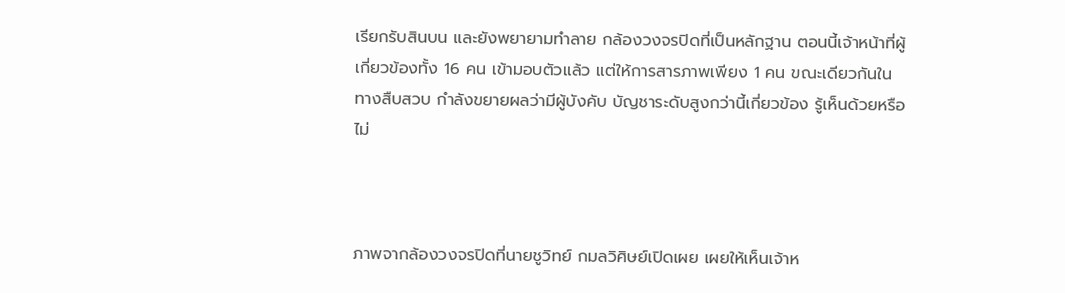เรียกรับสินบน และยังพยายามทำลาย กล้องวงจรปิดที่เป็นหลักฐาน ตอนนี้เจ้าหน้าที่ผู้เกี่ยวข้องทั้ง 16 คน เข้ามอบตัวแล้ว แต่ให้การสารภาพเพียง 1 คน ขณะเดียวกันในทางสืบสวบ กำลังขยายผลว่ามีผู้บังคับ บัญชาระดับสูงกว่านี้เกี่ยวข้อง รู้เห็นด้วยหรือไม่



ภาพจากล้องวงจรปิดที่นายชูวิทย์ กมลวิศิษย์เปิดเผย เผยให้เห็นเจ้าห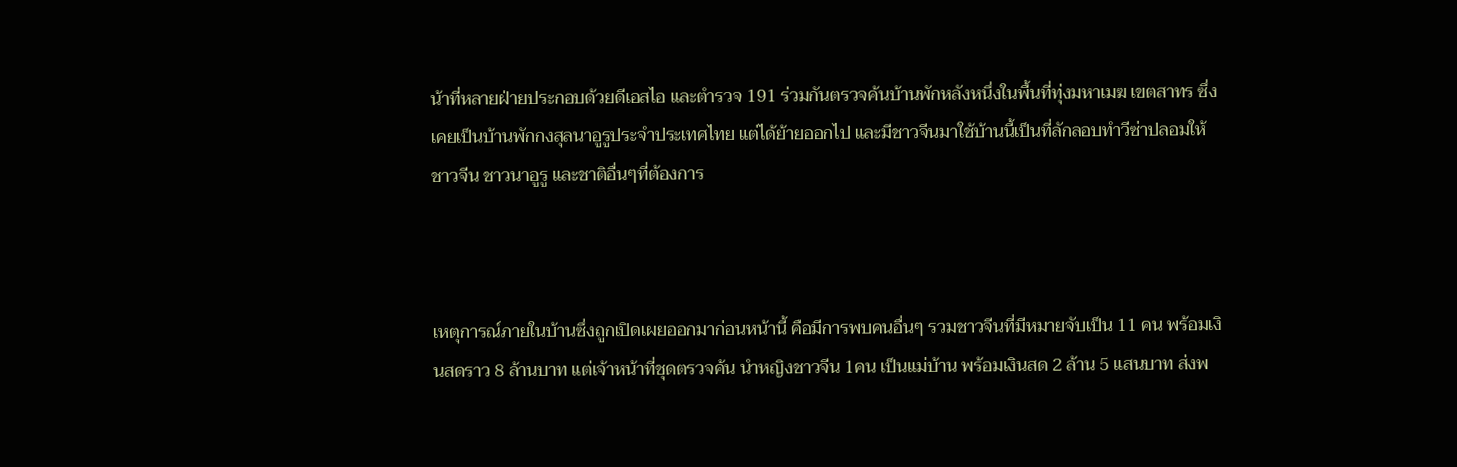น้าที่หลายฝ่ายประกอบด้วยดีเอสไอ และตำรวจ 191 ร่วมกันตรวจค้นบ้านพักหลังหนึ่งในพื้นที่ทุ่งมหาเมฆ เขตสาทร ซึ่งเคยเป็นบ้านพักกงสุลนาอูรูประจำประเทศไทย แต่ได้ย้ายออกไป และมีชาวจีนมาใช้บ้านนี้เป็นที่ลักลอบทำวีซ่าปลอมให้ชาวจีน ชาวนาอูรู และชาติอื่นๆที่ต้องการ



เหตุการณ์ภายในบ้านซึ่งถูกเปิดเผยออกมาก่อนหน้านี้ คือมีการพบคนอื่นๆ รวมชาวจีนที่มีหมายจับเป็น 11 คน พร้อมเงินสดราว 8 ล้านบาท แต่เจ้าหน้าที่ชุดตรวจค้น นำหญิงชาวจีน 1คน เป็นแม่บ้าน พร้อมเงินสด 2 ล้าน 5 แสนบาท ส่งพ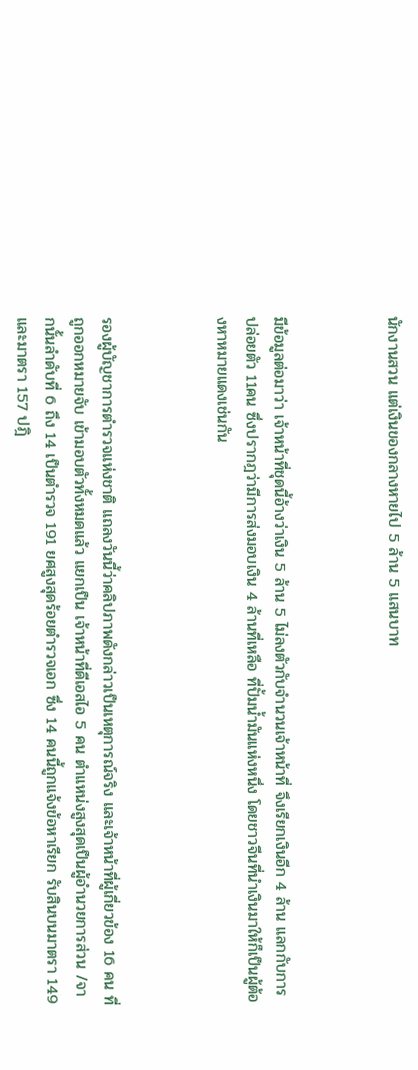นักงานสวน แต่เงินของกลางหายไป 5 ล้าน 5 แสนบาท



มีข้อมูลต่อมาว่า เจ้าหน้าที่ชุดนี้อ้างว่าเงิน 5 ล้าน 5 ไม่ลงตัวกับจำนวนเจ้าหน้าที่ จึงเรียกเงินอีก 4 ล้าน แลกกับการปล่อยตัว 11คน ซึ่งปรากฎว่ามีการส่งมอบเงิน 4 ล้านที่เหลือ ที่ปั้มน้ำมันแห่งหนึ่ง โดยชาวจีนที่นำเงินมาให้ก็เป็นผู้ต้องหาหมายแดงเช่นกัน



รองผู้บัญชาการตำรวจแห่งชาติ แถลงวันนี้ว่าคลิปภาพดังกล่าวเป็นเหตุการณ์จริง และเจ้าหน้าที่ผู้เกี่ยวข้อง 16 คน ที่ถูกออกหมายจับ เข้ามอบตัวทั้งหมดแล้ว แยกเป็น เจ้าหน้าที่ดีเอสไอ 5 คน ตำแหน่งสูงสุดเป็นผู้อำนวยการส่วน /จากนั้นลำดับที่ 6 ถึง 14 เป็นตำรวจ 191 ยศสูงสุดร้อยตำรวจเอก ซึ่ง 14 คนนี้ถูกแจ้งข้อหาเรียก รับสินบนมาตรา 149 และมาตรา 157 ปฎิ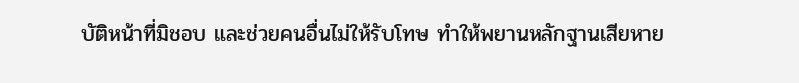บัติหน้าที่มิชอบ และช่วยคนอื่นไม่ให้รับโทษ ทำให้พยานหลักฐานเสียหาย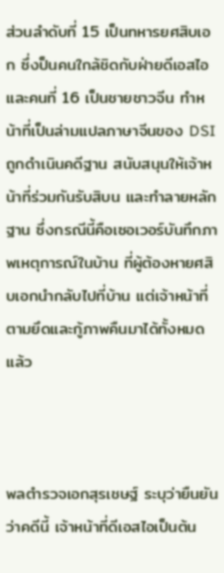ส่วนลำดับที่ 15 เป็นทหารยศสิบเอก ซึ่งป็นคนใกล้ชิดกับฝ่ายดีเอสไอ และคนที่ 16 เป็นชายชาวจีน ทำหน้าที่เป็นล่ามแปลภาษาจีนของ DSI ถูกดำเนินคดีฐาน สนับสนุนให้เจ้าหน้าที่ร่วมกันรับสิบน และทำลายหลักฐาน ซึ่งกรณีนี้คือเซอเวอร์บันทึกภาพเหตุการณ์ในบ้าน ที่ผู้ต้องหายศสิบเอกนำกลับไปที่บ้าน แต่เจ้าหน้าที่ตามยึดและกู้ภาพคืนมาได้ทั้งหมดแล้ว



พลตำรวจเอกสุรเชษฐ์ ระบุว่ายืนยันว่าคดีนี้ เจ้าหน้าที่ดีเอสไอเป็นต้น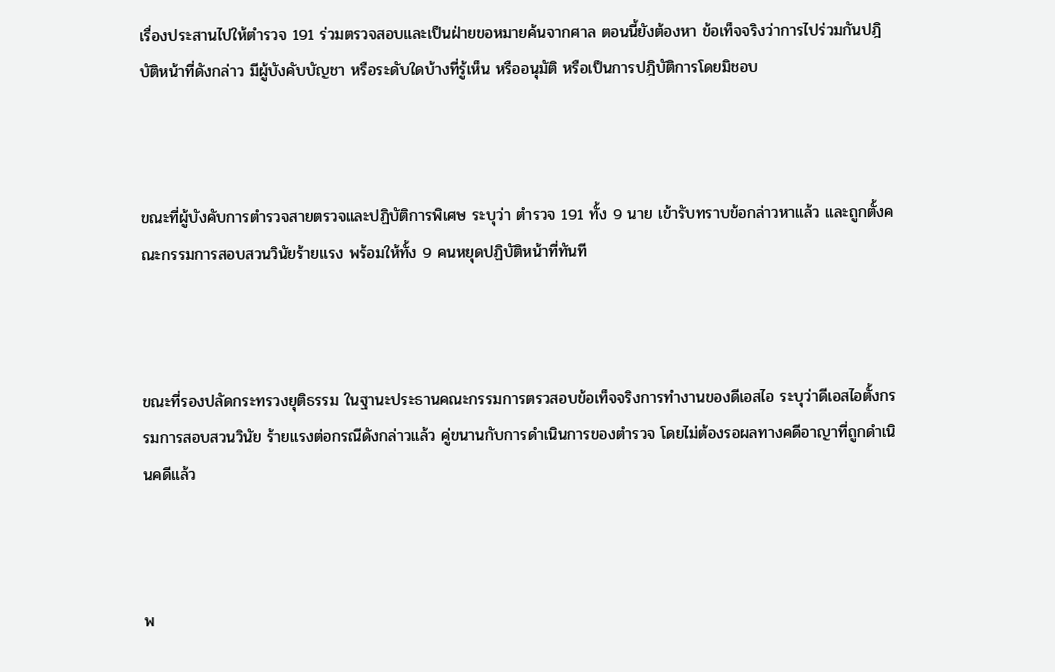เรื่องประสานไปให้ตำรวจ 191 ร่วมตรวจสอบและเป็นฝ่ายขอหมายค้นจากศาล ตอนนี้ยังต้องหา ข้อเท็จจริงว่าการไปร่วมกันปฎิบัติหน้าที่ดังกล่าว มีผู้บังคับบัญชา หรือระดับใดบ้างที่รู้เห็น หรืออนุมัติ หรือเป็นการปฎิบัติการโดยมิชอบ



ขณะที่ผู้บังคับการตำรวจสายตรวจและปฏิบัติการพิเศษ ระบุว่า ตำรวจ 191 ทั้ง 9 นาย เข้ารับทราบข้อกล่าวหาแล้ว และถูกตั้งคณะกรรมการสอบสวนวินัยร้ายแรง พร้อมให้ทั้ง 9 คนหยุดปฏิบัติหน้าที่ทันที



ขณะที่รองปลัดกระทรวงยุติธรรม ในฐานะประธานคณะกรรมการตรวสอบข้อเท็จจริงการทำงานของดีเอสไอ ระบุว่าดีเอสไอตั้งกรรมการสอบสวนวินัย ร้ายแรงต่อกรณีดังกล่าวแล้ว คู่ขนานกับการดำเนินการของตำรวจ โดยไม่ต้องรอผลทางคดีอาญาที่ถูกดำเนินคดีแล้ว



พ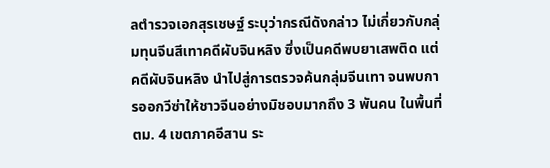ลตำรวจเอกสุรเชษฐ์ ระบุว่ากรณีดังกล่าว ไม่เกี่ยวกับกลุ่มทุนจีนสีเทาคดีผับจินหลิง ซึ่งเป็นคดีพบยาเสพติด แต่คดีผับจินหลิง นำไปสู่การตรวจค้นกลุ่มจีนเทา จนพบการออกวีซ่าให้ชาวจีนอย่างมิชอบมากถึง 3 พันคน ในพื้นที่ ตม. 4 เขตภาคอีสาน ระ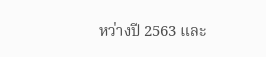หว่างปี 2563 และ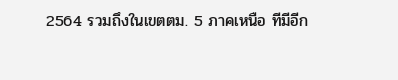2564 รวมถึงในเขตตม. 5 ภาคเหนือ ทีมีอีก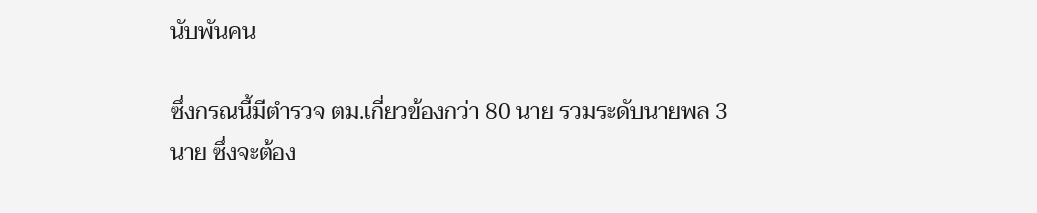นับพันคน

ซึ่งกรณนี้มีตำรวจ ตม.เกี่ยวข้องกว่า 80 นาย รวมระดับนายพล 3 นาย ซึ่งจะต้อง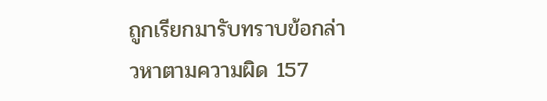ถูกเรียกมารับทราบข้อกล่าวหาตามความผิด 157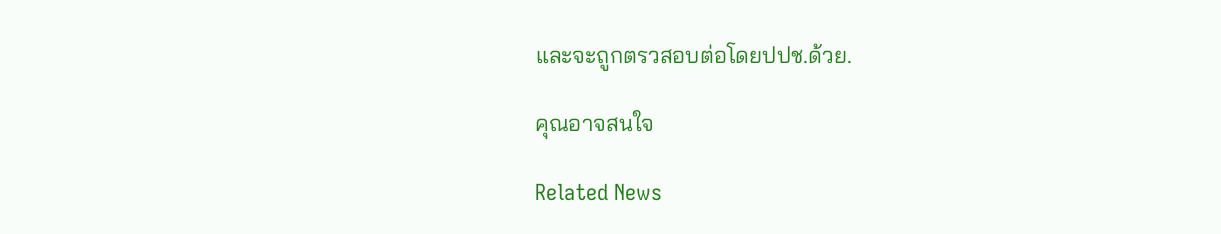และจะถูกตรวสอบต่อโดยปปช.ด้วย.

คุณอาจสนใจ

Related News